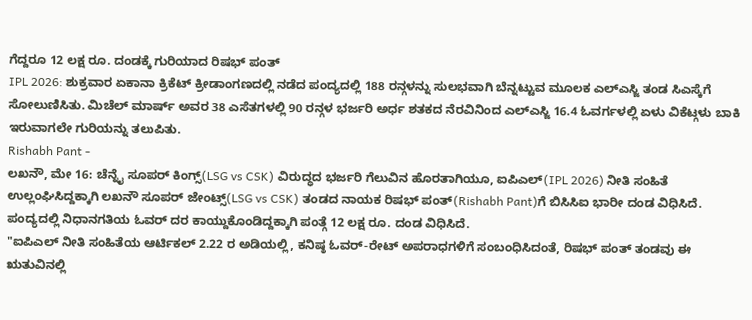ಗೆದ್ದರೂ 12 ಲಕ್ಷ ರೂ. ದಂಡಕ್ಕೆ ಗುರಿಯಾದ ರಿಷಭ್ ಪಂತ್
IPL 2026: ಶುಕ್ರವಾರ ಏಕಾನಾ ಕ್ರಿಕೆಟ್ ಕ್ರೀಡಾಂಗಣದಲ್ಲಿ ನಡೆದ ಪಂದ್ಯದಲ್ಲಿ 188 ರನ್ಗಳನ್ನು ಸುಲಭವಾಗಿ ಬೆನ್ನಟ್ಟುವ ಮೂಲಕ ಎಲ್ಎಸ್ಜಿ ತಂಡ ಸಿಎಸ್ಕೆಗೆ ಸೋಲುಣಿಸಿತು. ಮಿಚೆಲ್ ಮಾರ್ಷ್ ಅವರ 38 ಎಸೆತಗಳಲ್ಲಿ 90 ರನ್ಗಳ ಭರ್ಜರಿ ಅರ್ಧ ಶತಕದ ನೆರವಿನಿಂದ ಎಲ್ಎಸ್ಜಿ 16.4 ಓವರ್ಗಳಲ್ಲಿ ಏಳು ವಿಕೆಟ್ಗಳು ಬಾಕಿ ಇರುವಾಗಲೇ ಗುರಿಯನ್ನು ತಲುಪಿತು.
Rishabh Pant -
ಲಖನೌ, ಮೇ 16: ಚೆನ್ನೈ ಸೂಪರ್ ಕಿಂಗ್ಸ್(LSG vs CSK) ವಿರುದ್ಧದ ಭರ್ಜರಿ ಗೆಲುವಿನ ಹೊರತಾಗಿಯೂ, ಐಪಿಎಲ್(IPL 2026) ನೀತಿ ಸಂಹಿತೆ ಉಲ್ಲಂಘಿಸಿದ್ದಕ್ಕಾಗಿ ಲಖನೌ ಸೂಪರ್ ಜೇಂಟ್ಸ್(LSG vs CSK) ತಂಡದ ನಾಯಕ ರಿಷಭ್ ಪಂತ್(Rishabh Pant)ಗೆ ಬಿಸಿಸಿಐ ಭಾರೀ ದಂಡ ವಿಧಿಸಿದೆ. ಪಂದ್ಯದಲ್ಲಿ ನಿಧಾನಗತಿಯ ಓವರ್ ದರ ಕಾಯ್ದುಕೊಂಡಿದ್ದಕ್ಕಾಗಿ ಪಂತ್ಗೆ 12 ಲಕ್ಷ ರೂ. ದಂಡ ವಿಧಿಸಿದೆ.
"ಐಪಿಎಲ್ ನೀತಿ ಸಂಹಿತೆಯ ಆರ್ಟಿಕಲ್ 2.22 ರ ಅಡಿಯಲ್ಲಿ, ಕನಿಷ್ಠ ಓವರ್-ರೇಟ್ ಅಪರಾಧಗಳಿಗೆ ಸಂಬಂಧಿಸಿದಂತೆ, ರಿಷಭ್ ಪಂತ್ ತಂಡವು ಈ ಋತುವಿನಲ್ಲಿ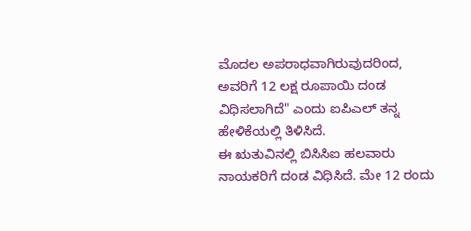ಮೊದಲ ಅಪರಾಧವಾಗಿರುವುದರಿಂದ, ಅವರಿಗೆ 12 ಲಕ್ಷ ರೂಪಾಯಿ ದಂಡ ವಿಧಿಸಲಾಗಿದೆ" ಎಂದು ಐಪಿಎಲ್ ತನ್ನ ಹೇಳಿಕೆಯಲ್ಲಿ ತಿಳಿಸಿದೆ.
ಈ ಋತುವಿನಲ್ಲಿ ಬಿಸಿಸಿಐ ಹಲವಾರು ನಾಯಕರಿಗೆ ದಂಡ ವಿಧಿಸಿದೆ. ಮೇ 12 ರಂದು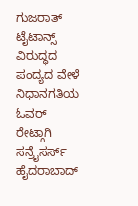ಗುಜರಾತ್ ಟೈಟಾನ್ಸ್ ವಿರುದ್ಧದ ಪಂದ್ಯದ ವೇಳೆ ನಿಧಾನಗತಿಯ ಓವರ್ ರೇಟ್ಗಾಗಿ ಸನ್ರೈಸರ್ಸ್ ಹೈದರಾಬಾದ್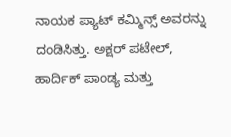ನಾಯಕ ಪ್ಯಾಟ್ ಕಮ್ಮಿನ್ಸ್ ಅವರನ್ನು ದಂಡಿಸಿತ್ತು. ಅಕ್ಷರ್ ಪಟೇಲ್, ಹಾರ್ದಿಕ್ ಪಾಂಡ್ಯ ಮತ್ತು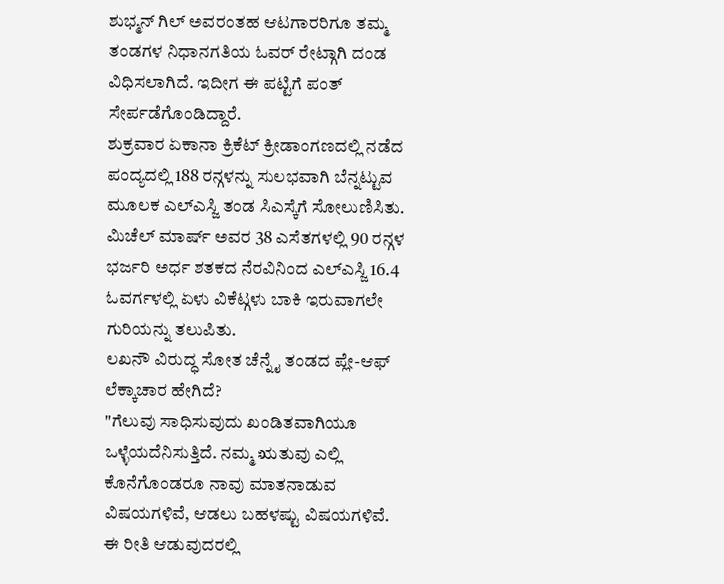ಶುಭ್ಮನ್ ಗಿಲ್ ಅವರಂತಹ ಆಟಗಾರರಿಗೂ ತಮ್ಮ ತಂಡಗಳ ನಿಧಾನಗತಿಯ ಓವರ್ ರೇಟ್ಗಾಗಿ ದಂಡ ವಿಧಿಸಲಾಗಿದೆ. ಇದೀಗ ಈ ಪಟ್ಟಿಗೆ ಪಂತ್ ಸೇರ್ಪಡೆಗೊಂಡಿದ್ದಾರೆ.
ಶುಕ್ರವಾರ ಏಕಾನಾ ಕ್ರಿಕೆಟ್ ಕ್ರೀಡಾಂಗಣದಲ್ಲಿ ನಡೆದ ಪಂದ್ಯದಲ್ಲಿ 188 ರನ್ಗಳನ್ನು ಸುಲಭವಾಗಿ ಬೆನ್ನಟ್ಟುವ ಮೂಲಕ ಎಲ್ಎಸ್ಜಿ ತಂಡ ಸಿಎಸ್ಕೆಗೆ ಸೋಲುಣಿಸಿತು. ಮಿಚೆಲ್ ಮಾರ್ಷ್ ಅವರ 38 ಎಸೆತಗಳಲ್ಲಿ 90 ರನ್ಗಳ ಭರ್ಜರಿ ಅರ್ಧ ಶತಕದ ನೆರವಿನಿಂದ ಎಲ್ಎಸ್ಜಿ 16.4 ಓವರ್ಗಳಲ್ಲಿ ಏಳು ವಿಕೆಟ್ಗಳು ಬಾಕಿ ಇರುವಾಗಲೇ ಗುರಿಯನ್ನು ತಲುಪಿತು.
ಲಖನೌ ವಿರುದ್ಧ ಸೋತ ಚೆನ್ನೈ ತಂಡದ ಪ್ಲೇ-ಆಫ್ ಲೆಕ್ಕಾಚಾರ ಹೇಗಿದೆ?
"ಗೆಲುವು ಸಾಧಿಸುವುದು ಖಂಡಿತವಾಗಿಯೂ ಒಳ್ಳೆಯದೆನಿಸುತ್ತಿದೆ. ನಮ್ಮ ಋತುವು ಎಲ್ಲಿ ಕೊನೆಗೊಂಡರೂ ನಾವು ಮಾತನಾಡುವ ವಿಷಯಗಳಿವೆ, ಆಡಲು ಬಹಳಷ್ಟು ವಿಷಯಗಳಿವೆ. ಈ ರೀತಿ ಆಡುವುದರಲ್ಲಿ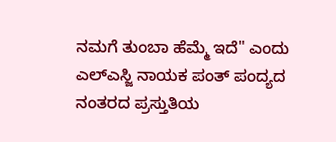ನಮಗೆ ತುಂಬಾ ಹೆಮ್ಮೆ ಇದೆ" ಎಂದು ಎಲ್ಎಸ್ಜಿ ನಾಯಕ ಪಂತ್ ಪಂದ್ಯದ ನಂತರದ ಪ್ರಸ್ತುತಿಯ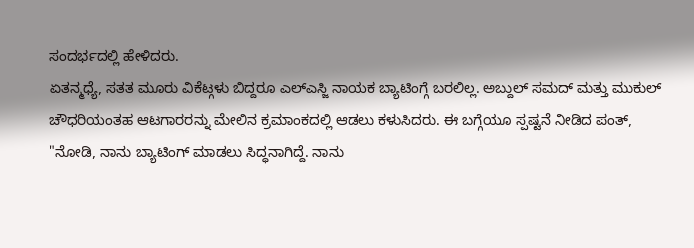ಸಂದರ್ಭದಲ್ಲಿ ಹೇಳಿದರು.
ಏತನ್ಮಧ್ಯೆ, ಸತತ ಮೂರು ವಿಕೆಟ್ಗಳು ಬಿದ್ದರೂ ಎಲ್ಎಸ್ಜಿ ನಾಯಕ ಬ್ಯಾಟಿಂಗ್ಗೆ ಬರಲಿಲ್ಲ. ಅಬ್ದುಲ್ ಸಮದ್ ಮತ್ತು ಮುಕುಲ್ ಚೌಧರಿಯಂತಹ ಆಟಗಾರರನ್ನು ಮೇಲಿನ ಕ್ರಮಾಂಕದಲ್ಲಿ ಆಡಲು ಕಳುಸಿದರು. ಈ ಬಗ್ಗೆಯೂ ಸ್ಪಷ್ಟನೆ ನೀಡಿದ ಪಂತ್, "ನೋಡಿ, ನಾನು ಬ್ಯಾಟಿಂಗ್ ಮಾಡಲು ಸಿದ್ಧನಾಗಿದ್ದೆ. ನಾನು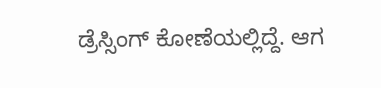ಡ್ರೆಸ್ಸಿಂಗ್ ಕೋಣೆಯಲ್ಲಿದ್ದೆ. ಆಗ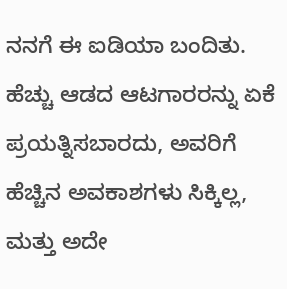ನನಗೆ ಈ ಐಡಿಯಾ ಬಂದಿತು. ಹೆಚ್ಚು ಆಡದ ಆಟಗಾರರನ್ನು ಏಕೆ ಪ್ರಯತ್ನಿಸಬಾರದು, ಅವರಿಗೆ ಹೆಚ್ಚಿನ ಅವಕಾಶಗಳು ಸಿಕ್ಕಿಲ್ಲ, ಮತ್ತು ಅದೇ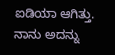ಐಡಿಯಾ ಆಗಿತ್ತು. ನಾನು ಅದನ್ನು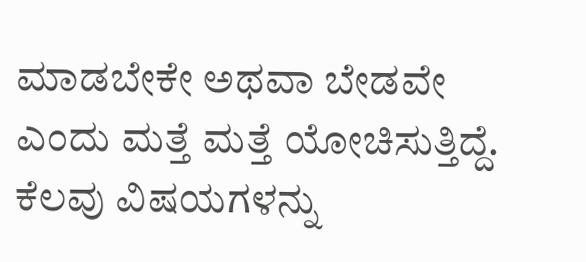ಮಾಡಬೇಕೇ ಅಥವಾ ಬೇಡವೇ ಎಂದು ಮತ್ತೆ ಮತ್ತೆ ಯೋಚಿಸುತ್ತಿದ್ದೆ. ಕೆಲವು ವಿಷಯಗಳನ್ನು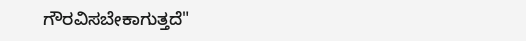ಗೌರವಿಸಬೇಕಾಗುತ್ತದೆ"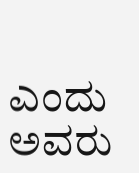ಎಂದು ಅವರು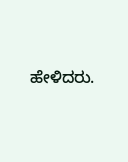ಹೇಳಿದರು.